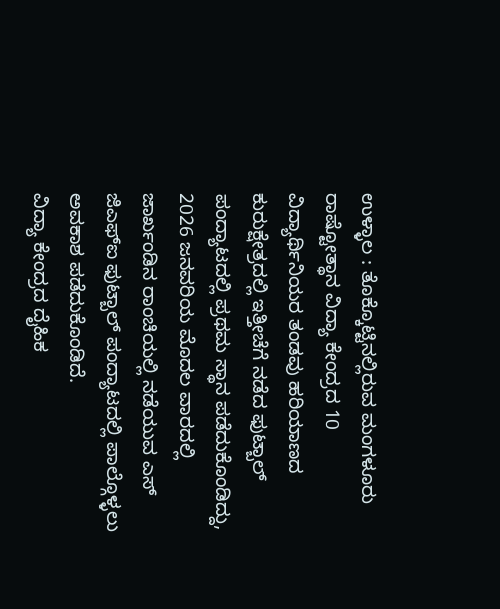ಉಳ್ಳಾಲ : ತೊಕ್ಕೊಟ್ಟಿನಲ್ಲಿರುವ ಮಂಗಳೂರು ರಾಷ್ಟೋತ್ಥಾನ ವಿದ್ಯಾ ಕೇಂದ್ರದ 10 ವಿದ್ಯಾರ್ಥಿನಿಯರ ತಂಡವು ಹರಿಯಾಣದ ಕುರುಕ್ಷೇತ್ರದಲ್ಲಿ ಇತ್ತೀಚೆಗೆ ನಡೆದ ಫುಟ್ಬಾಲ್ ಪಂದ್ಯಾಟದಲ್ಲಿ ಪ್ರಥಮ ಸ್ಥಾನ ಪಡೆದುಕೊಂಡಿದ್ದು, 2026 ಜನವರಿಯ ಮೊದಲ ವಾರದಲ್ಲಿ ಜಾರ್ಖಂಡಿನ ರಾಂಚಿಯಲ್ಲಿ ನಡೆಯುವ ಎಸ್ ಜಿಎಫ್ಐ ಫುಟ್ಬಾಲ್ ಪಂದ್ಯಾಟದಲ್ಲಿ ಪಾಲ್ಗೊಳ್ಳಲು ಅವಕಾಶ ಪಡೆದುಕೊಂಡಿದೆ.
ವಿದ್ಯಾ ಕೇಂದ್ರದ ದೈಹಿಕ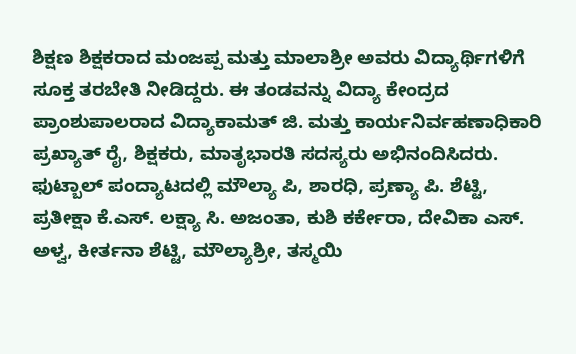ಶಿಕ್ಷಣ ಶಿಕ್ಷಕರಾದ ಮಂಜಪ್ಪ ಮತ್ತು ಮಾಲಾಶ್ರೀ ಅವರು ವಿದ್ಯಾರ್ಥಿಗಳಿಗೆ ಸೂಕ್ತ ತರಬೇತಿ ನೀಡಿದ್ದರು. ಈ ತಂಡವನ್ನು ವಿದ್ಯಾ ಕೇಂದ್ರದ ಪ್ರಾಂಶುಪಾಲರಾದ ವಿದ್ಯಾಕಾಮತ್ ಜಿ. ಮತ್ತು ಕಾರ್ಯನಿರ್ವಹಣಾಧಿಕಾರಿ ಪ್ರಖ್ಯಾತ್ ರೈ, ಶಿಕ್ಷಕರು, ಮಾತೃಭಾರತಿ ಸದಸ್ಯರು ಅಭಿನಂದಿಸಿದರು.
ಫುಟ್ಬಾಲ್ ಪಂದ್ಯಾಟದಲ್ಲಿ ಮೌಲ್ಯಾ ಪಿ, ಶಾರಧಿ, ಪ್ರಣ್ಯಾ ಪಿ. ಶೆಟ್ಟಿ, ಪ್ರತೀಕ್ಷಾ ಕೆ.ಎಸ್. ಲಕ್ಷ್ಯಾ ಸಿ. ಅಜಂತಾ, ಕುಶಿ ಕರ್ಕೇರಾ, ದೇವಿಕಾ ಎಸ್. ಅಳ್ವ, ಕೀರ್ತನಾ ಶೆಟ್ಟಿ, ಮೌಲ್ಯಾಶ್ರೀ, ತಸ್ಮಯಿ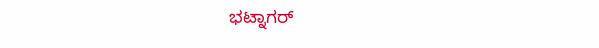ಭಟ್ನಾಗರ್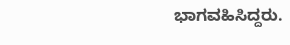ಭಾಗವಹಿಸಿದ್ದರು.